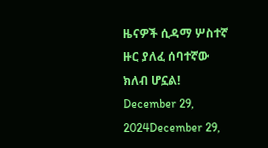ዜናዎች ሲዳማ ሦስተኛ ዙር ያለፈ ሰባተኛው ክለብ ሆኗል! December 29, 2024December 29,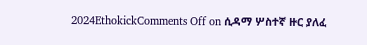2024EthokickComments Off on ሲዳማ ሦስተኛ ዙር ያለፈ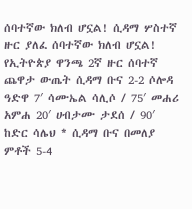ሰባተኛው ክለብ ሆኗል! ሲዳማ ሦስተኛ ዙር ያለፈ ሰባተኛው ክለብ ሆኗል! የኢትዮጵያ ዋንጫ 2ኛ ዙር ሰባተኛ ጨዋታ ውጤት ሲዳማ ቡና 2-2 ሶሎዳ ዓድዋ 7′ ሳሙኤል ሳሊሶ / 75′ መሐሪ አምሐ 20′ ሀብታሙ ታደሰ / 90′ ከድር ሳሌህ * ሲዳማ ቡና በመለያ ምቶች 5-4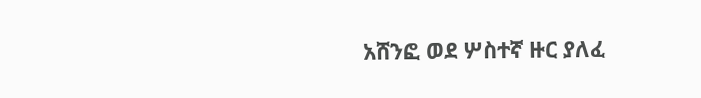አሸንፎ ወደ ሦስተኛ ዙር ያለፈ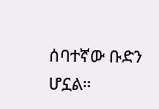ሰባተኛው ቡድን ሆኗል።